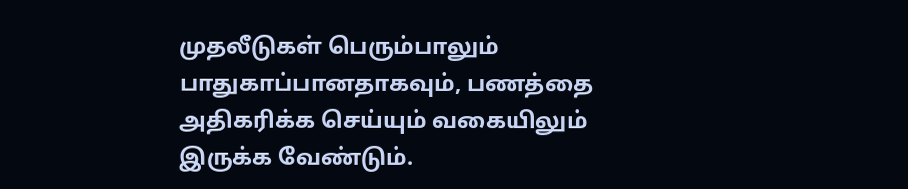முதலீடுகள் பெரும்பாலும் பாதுகாப்பானதாகவும், பணத்தை அதிகரிக்க செய்யும் வகையிலும் இருக்க வேண்டும்.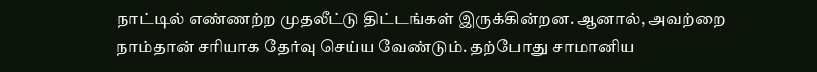நாட்டில் எண்ணற்ற முதலீட்டு திட்டங்கள் இருக்கின்றன. ஆனால், அவற்றை நாம்தான் சரியாக தேர்வு செய்ய வேண்டும். தற்போது சாமானிய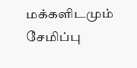மக்களிடமும் சேமிப்பு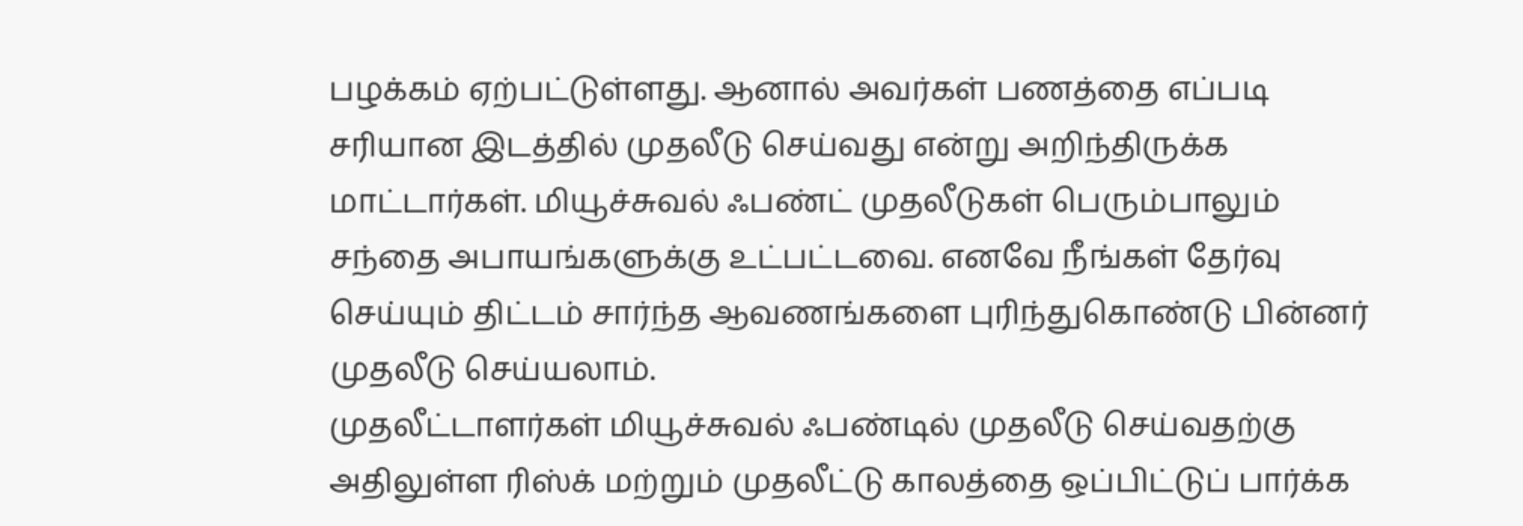பழக்கம் ஏற்பட்டுள்ளது. ஆனால் அவர்கள் பணத்தை எப்படி சரியான இடத்தில் முதலீடு செய்வது என்று அறிந்திருக்க மாட்டார்கள். மியூச்சுவல் ஃபண்ட் முதலீடுகள் பெரும்பாலும் சந்தை அபாயங்களுக்கு உட்பட்டவை. எனவே நீங்கள் தேர்வு செய்யும் திட்டம் சார்ந்த ஆவணங்களை புரிந்துகொண்டு பின்னர் முதலீடு செய்யலாம்.
முதலீட்டாளர்கள் மியூச்சுவல் ஃபண்டில் முதலீடு செய்வதற்கு அதிலுள்ள ரிஸ்க் மற்றும் முதலீட்டு காலத்தை ஒப்பிட்டுப் பார்க்க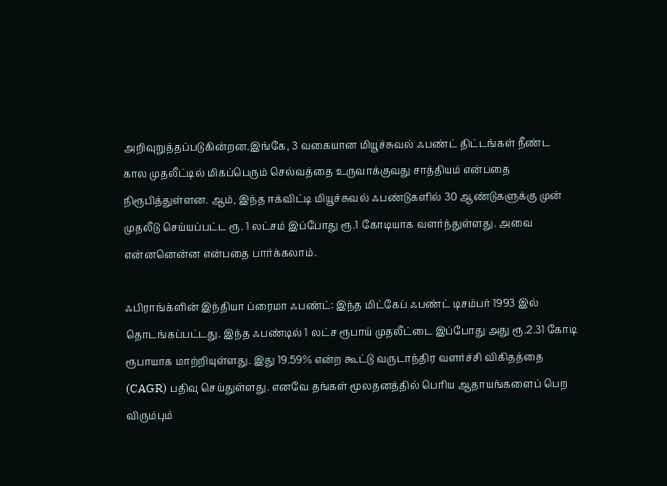அறிவுறுத்தப்படுகின்றன.இங்கே, 3 வகையான மியூச்சுவல் ஃபண்ட் திட்டங்கள் நீண்ட கால முதலீட்டில் மிகப்பெரும் செல்வத்தை உருவாக்குவது சாத்தியம் என்பதை நிரூபித்துள்ளன. ஆம், இந்த ஈக்விட்டி மியூச்சுவல் ஃபண்டுகளில் 30 ஆண்டுகளுக்கு முன் முதலீடு செய்யப்பட்ட ரூ. 1 லட்சம் இப்போது ரூ.1 கோடியாக வளர்ந்துள்ளது. அவை என்னனென்ன என்பதை பார்க்கலாம்.

ஃபிராங்க்ளின் இந்தியா ப்ரைமா ஃபண்ட்: இந்த மிட்கேப் ஃபண்ட் டிசம்பர் 1993 இல் தொடங்கப்பட்டது. இந்த ஃபண்டில் 1 லட்ச ரூபாய் முதலீட்டை இப்போது அது ரூ.2.31 கோடி ரூபாயாக மாற்றியுள்ளது. இது 19.59% என்ற கூட்டு வருடாந்திர வளர்ச்சி விகிதத்தை (CAGR) பதிவு செய்துள்ளது. எனவே தங்கள் மூலதனத்தில் பெரிய ஆதாயங்களைப் பெற விரும்பும்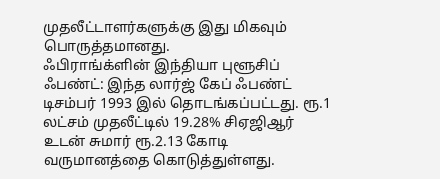முதலீட்டாளர்களுக்கு இது மிகவும் பொருத்தமானது.
ஃபிராங்க்ளின் இந்தியா புளூசிப் ஃபண்ட்: இந்த லார்ஜ் கேப் ஃபண்ட் டிசம்பர் 1993 இல் தொடங்கப்பட்டது. ரூ.1 லட்சம் முதலீட்டில் 19.28% சிஏஜிஆர் உடன் சுமார் ரூ.2.13 கோடி வருமானத்தை கொடுத்துள்ளது.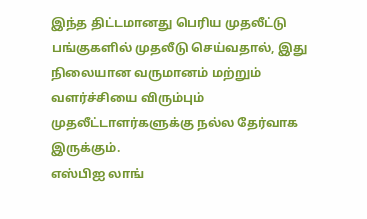இந்த திட்டமானது பெரிய முதலீட்டு பங்குகளில் முதலீடு செய்வதால், இது நிலையான வருமானம் மற்றும் வளர்ச்சியை விரும்பும் முதலீட்டாளர்களுக்கு நல்ல தேர்வாக இருக்கும்.
எஸ்பிஐ லாங்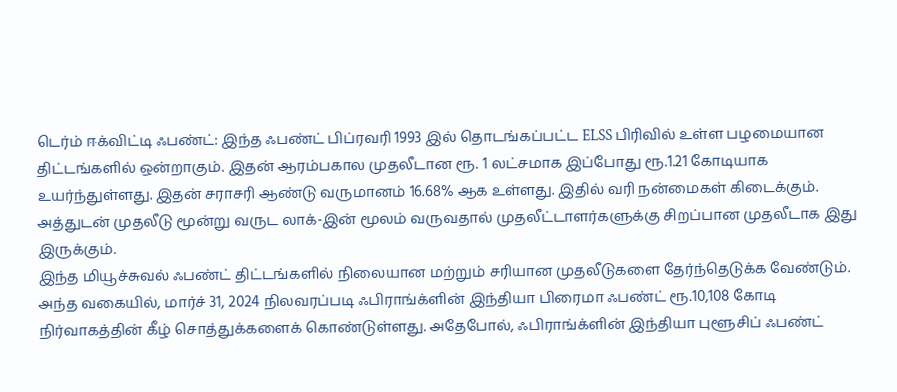டெர்ம் ஈக்விட்டி ஃபண்ட்: இந்த ஃபண்ட் பிப்ரவரி 1993 இல் தொடங்கப்பட்ட ELSS பிரிவில் உள்ள பழமையான திட்டங்களில் ஒன்றாகும். இதன் ஆரம்பகால முதலீடான ரூ. 1 லட்சமாக இப்போது ரூ.1.21 கோடியாக உயர்ந்துள்ளது. இதன் சராசரி ஆண்டு வருமானம் 16.68% ஆக உள்ளது. இதில் வரி நன்மைகள் கிடைக்கும். அத்துடன் முதலீடு மூன்று வருட லாக்-இன் மூலம் வருவதால் முதலீட்டாளர்களுக்கு சிறப்பான முதலீடாக இது இருக்கும்.
இந்த மியூச்சுவல் ஃபண்ட் திட்டங்களில் நிலையான மற்றும் சரியான முதலீடுகளை தேர்ந்தெடுக்க வேண்டும். அந்த வகையில், மார்ச் 31, 2024 நிலவரப்படி ஃபிராங்க்ளின் இந்தியா பிரைமா ஃபண்ட் ரூ.10,108 கோடி நிர்வாகத்தின் கீழ் சொத்துக்களைக் கொண்டுள்ளது. அதேபோல், ஃபிராங்க்ளின் இந்தியா புளூசிப் ஃபண்ட்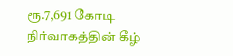ரூ.7,691 கோடி நிர்வாகத்தின் கீழ்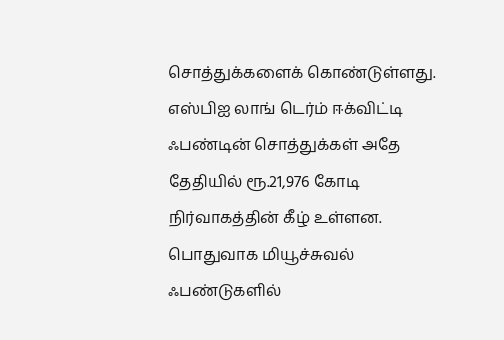சொத்துக்களைக் கொண்டுள்ளது. எஸ்பிஐ லாங் டெர்ம் ஈக்விட்டி ஃபண்டின் சொத்துக்கள் அதே தேதியில் ரூ.21,976 கோடி நிர்வாகத்தின் கீழ் உள்ளன.
பொதுவாக மியூச்சுவல் ஃபண்டுகளில்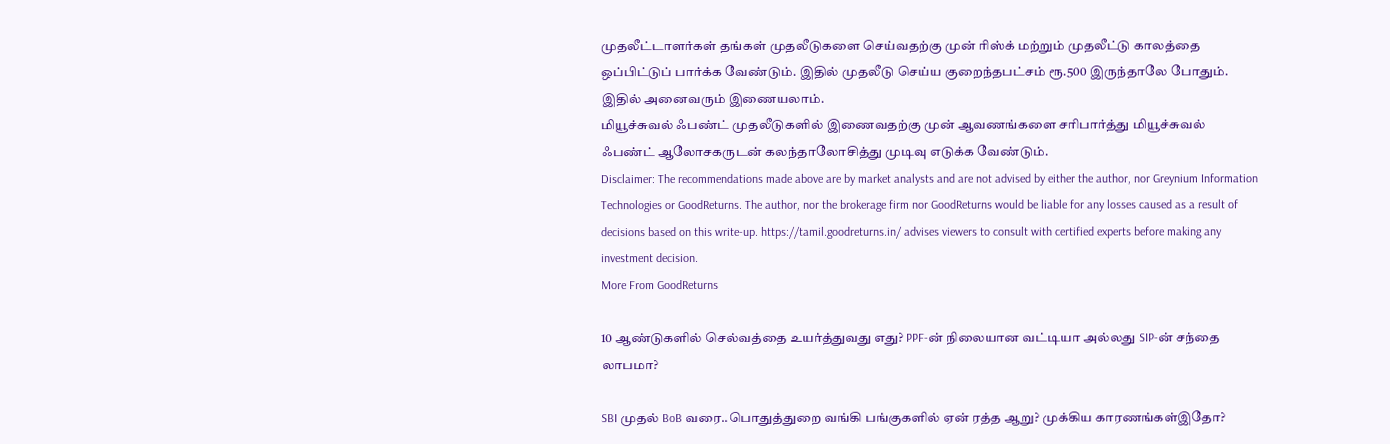முதலீட்டாளர்கள் தங்கள் முதலீடுகளை செய்வதற்கு முன் ரிஸ்க் மற்றும் முதலீட்டு காலத்தை ஒப்பிட்டுப் பார்க்க வேண்டும். இதில் முதலீடு செய்ய குறைந்தபட்சம் ரூ.500 இருந்தாலே போதும். இதில் அனைவரும் இணையலாம்.
மியூச்சுவல் ஃபண்ட் முதலீடுகளில் இணைவதற்கு முன் ஆவணங்களை சரிபார்த்து மியூச்சுவல் ஃபண்ட் ஆலோசகருடன் கலந்தாலோசித்து முடிவு எடுக்க வேண்டும்.
Disclaimer: The recommendations made above are by market analysts and are not advised by either the author, nor Greynium Information Technologies or GoodReturns. The author, nor the brokerage firm nor GoodReturns would be liable for any losses caused as a result of decisions based on this write-up. https://tamil.goodreturns.in/ advises viewers to consult with certified experts before making any investment decision.
More From GoodReturns

10 ஆண்டுகளில் செல்வத்தை உயர்த்துவது எது? PPF-ன் நிலையான வட்டியா அல்லது SIP-ன் சந்தை லாபமா?

SBI முதல் BoB வரை..பொதுத்துறை வங்கி பங்குகளில் ஏன் ரத்த ஆறு? முக்கிய காரணங்கள்இதோ?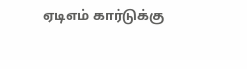ஏடிஎம் கார்டுக்கு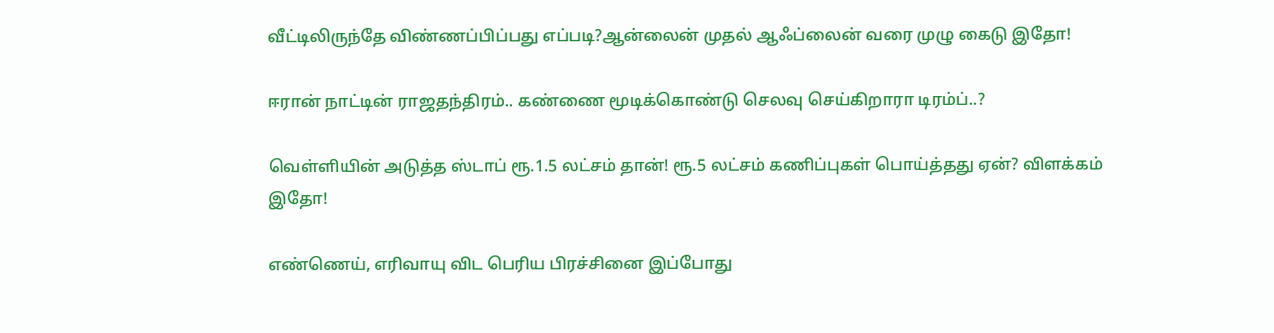வீட்டிலிருந்தே விண்ணப்பிப்பது எப்படி?ஆன்லைன் முதல் ஆஃப்லைன் வரை முழு கைடு இதோ!

ஈரான் நாட்டின் ராஜதந்திரம்.. கண்ணை மூடிக்கொண்டு செலவு செய்கிறாரா டிரம்ப்..?

வெள்ளியின் அடுத்த ஸ்டாப் ரூ.1.5 லட்சம் தான்! ரூ.5 லட்சம் கணிப்புகள் பொய்த்தது ஏன்? விளக்கம் இதோ!

எண்ணெய், எரிவாயு விட பெரிய பிரச்சினை இப்போது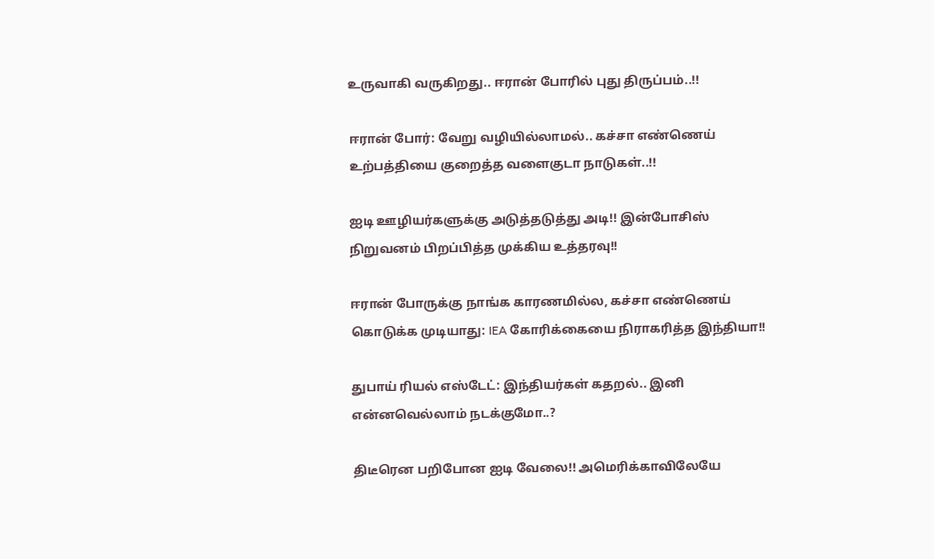உருவாகி வருகிறது.. ஈரான் போரில் புது திருப்பம்..!!

ஈரான் போர்: வேறு வழியில்லாமல்.. கச்சா எண்ணெய் உற்பத்தியை குறைத்த வளைகுடா நாடுகள்..!!

ஐடி ஊழியர்களுக்கு அடுத்தடுத்து அடி!! இன்போசிஸ் நிறுவனம் பிறப்பித்த முக்கிய உத்தரவு!!

ஈரான் போருக்கு நாங்க காரணமில்ல, கச்சா எண்ணெய் கொடுக்க முடியாது: IEA கோரிக்கையை நிராகரித்த இந்தியா!!

துபாய் ரியல் எஸ்டேட்: இந்தியர்கள் கதறல்.. இனி என்னவெல்லாம் நடக்குமோ..?

திடீரென பறிபோன ஐடி வேலை!! அமெரிக்காவிலேயே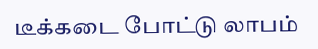டீக்கடை போட்டு லாபம்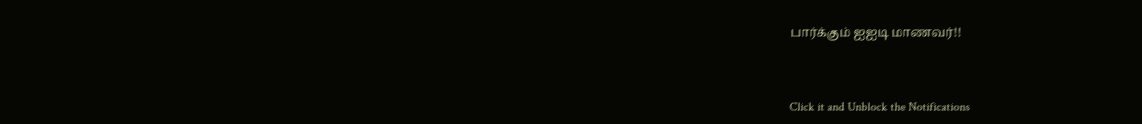பார்க்கும் ஐஐடி மாணவர்!!



Click it and Unblock the Notifications